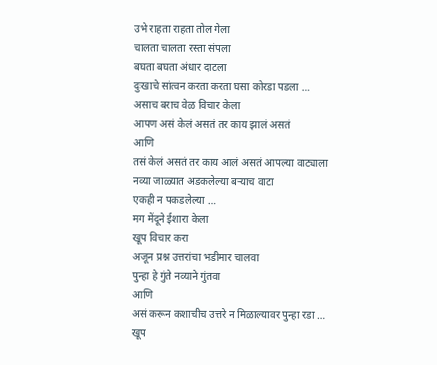उभे राहता राहता तोल गेला
चालता चालता रस्ता संपला
बघता बघता अंधार दाटला
दुःखाचे सांत्वन करता करता घसा कोरडा पडला …
असाच बराच वेळ विचार केला
आपण असं केलं असतं तर काय झालं असतं
आणि
तसं केलं असतं तर काय आलं असतं आपल्या वाट्याला
नव्या जाळ्यात अडकलेल्या बऱ्याच वाटा
एकही न पकडलेल्या …
मग मेंदूने ईशारा केला
खूप विचार करा
अजून प्रश्न उत्तरांचा भडीमार चालवा
पुन्हा हे गुंते नव्याने गुंतवा
आणि
असं करून कशाचीच उत्तरे न मिळाल्यावर पुन्हा रडा …
खूप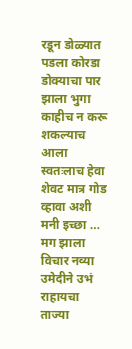रडून डोळ्यात पडला कोरडा
डोक्याचा पार झाला भुगा
काहीच न करू शकल्याच आला स्वतःलाच हेवा
शेवट मात्र गोड व्हावा अशी मनी इच्छा …
मग झाला विचार नव्या उमेदीने उभं राहायचा
ताज्या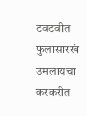टवटवीत फुलासारखं उमलायचा
करकरीत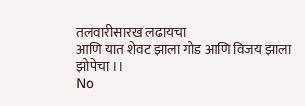तलवारीसारख लढायचा
आणि यात शेवट झाला गोड आणि विजय झाला झोपेचा ।।
No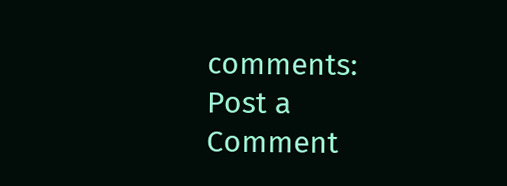comments:
Post a Comment